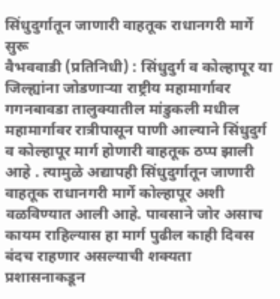सिंधुदुर्गातून जाणारी वाहतूक राधानगरी मार्गे सुरू
वैभववाडी (प्रतिनिधी) : सिंधुदुर्ग व कोल्हापूर या जिल्ह्यांना जोडणाऱ्या राष्ट्रीय महामार्गावर गगनबावडा तालुक्यातील मांडुकली मधील महामार्गावर रात्रीपासून पाणी आल्याने सिंधुदुर्ग व कोल्हापूर मार्ग होणारी वाहतूक ठप्प झाली आहे . त्यामुळे अद्यापही सिंधुदुर्गातून जाणारी वाहतूक राधानगरी मार्गे कोल्हापूर अशी वळविण्यात आली आहे. पावसाने जोर असाच कायम राहिल्यास हा मार्ग पुढील काही दिवस बंदच राहणार असल्याची शक्यता प्रशासनाकडून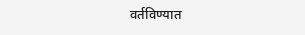वर्तविण्यात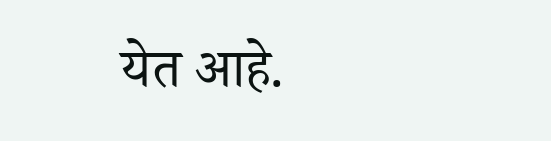येत आहे.